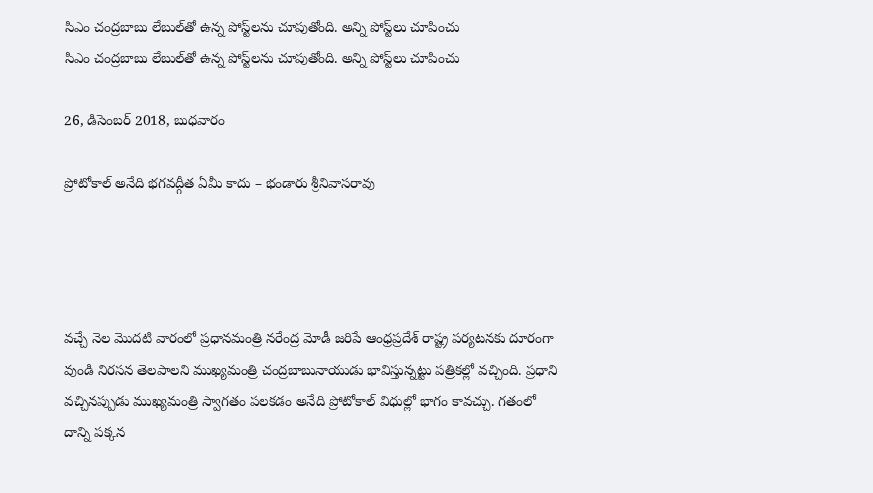సిఎం చంద్రబాబు లేబుల్‌తో ఉన్న పోస్ట్‌లను చూపుతోంది. అన్ని పోస్ట్‌లు చూపించు
సిఎం చంద్రబాబు లేబుల్‌తో ఉన్న పోస్ట్‌లను చూపుతోంది. అన్ని పోస్ట్‌లు చూపించు

26, డిసెంబర్ 2018, బుధవారం

ప్రోటోకాల్ అనేది భగవద్గీత ఏమీ కాదు – భండారు శ్రీనివాసరావు




వచ్చే నెల మొదటి వారంలో ప్రధానమంత్రి నరేంద్ర మోడీ జరిపే ఆంధ్రప్రదేశ్ రాష్ట్ర పర్యటనకు దూరంగా వుండి నిరసన తెలపాలని ముఖ్యమంత్రి చంద్రబాబునాయుడు భావిస్తున్నట్టు పత్రికల్లో వచ్చింది. ప్రధాని వచ్చినప్పుడు ముఖ్యమంత్రి స్వాగతం పలకడం అనేది ప్రోటోకాల్ విధుల్లో భాగం కావచ్చు. గతంలో దాన్ని పక్కన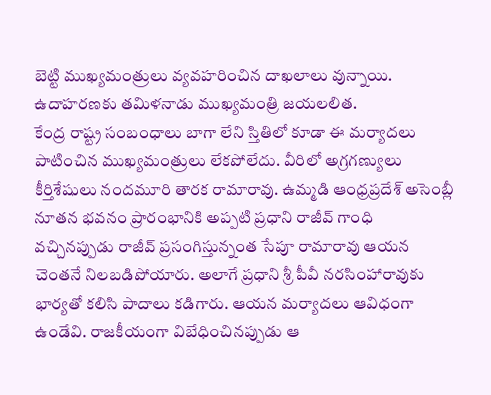బెట్టి ముఖ్యమంత్రులు వ్యవహరించిన దాఖలాలు వున్నాయి. ఉదాహరణకు తమిళనాడు ముఖ్యమంత్రి జయలలిత.
కేంద్ర రాష్ట్ర సంబంధాలు బాగా లేని స్తితిలో కూడా ఈ మర్యాదలు పాటించిన ముఖ్యమంత్రులు లేకపోలేదు. వీరిలో అగ్రగణ్యులు కీర్తిశేషులు నందమూరి తారక రామారావు. ఉమ్మడి ఆంధ్రప్రదేశ్ అసెంబ్లీ నూతన భవనం ప్రారంభానికి అప్పటి ప్రధాని రాజీవ్ గాంధి వచ్చినప్పుడు రాజీవ్ ప్రసంగిస్తున్నంత సేపూ రామారావు ఆయన చెంతనే నిలబడిపోయారు. అలాగే ప్రధాని శ్రీ పీవీ నరసింహారావుకు భార్యతో కలిసి పాదాలు కడిగారు. ఆయన మర్యాదలు ఆవిధంగా ఉండేవి. రాజకీయంగా విబేధించినప్పుడు ఆ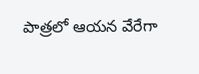పాత్రలో ఆయన వేరేగా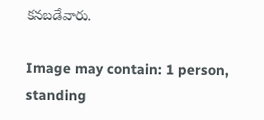కనబడేవారు.

Image may contain: 1 person, standing